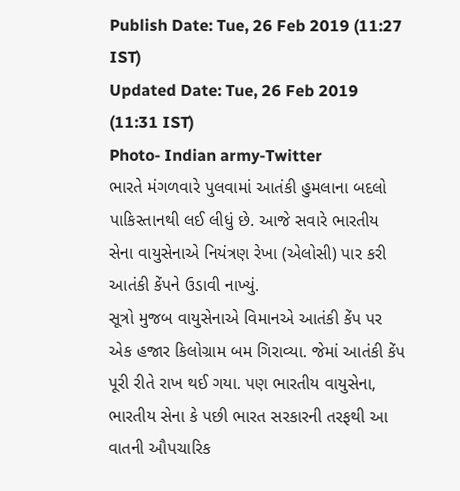Publish Date: Tue, 26 Feb 2019 (11:27 IST)
Updated Date: Tue, 26 Feb 2019 (11:31 IST)
Photo- Indian army-Twitter
ભારતે મંગળવારે પુલવામાં આતંકી હુમલાના બદલો પાકિસ્તાનથી લઈ લીધું છે. આજે સવારે ભારતીય સેના વાયુસેનાએ નિયંત્રણ રેખા (એલોસી) પાર કરી આતંકી કેંપને ઉડાવી નાખ્યું.
સૂત્રો મુજબ વાયુસેનાએ વિમાનએ આતંકી કેંપ પર એક હજાર કિલોગ્રામ બમ ગિરાવ્યા. જેમાં આતંકી કેંપ પૂરી રીતે રાખ થઈ ગયા. પણ ભારતીય વાયુસેના, ભારતીય સેના કે પછી ભારત સરકારની તરફથી આ વાતની ઔપચારિક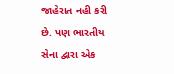જાહેરાત નહી કરી છે. પણ ભારતીય સેના દ્વારા એક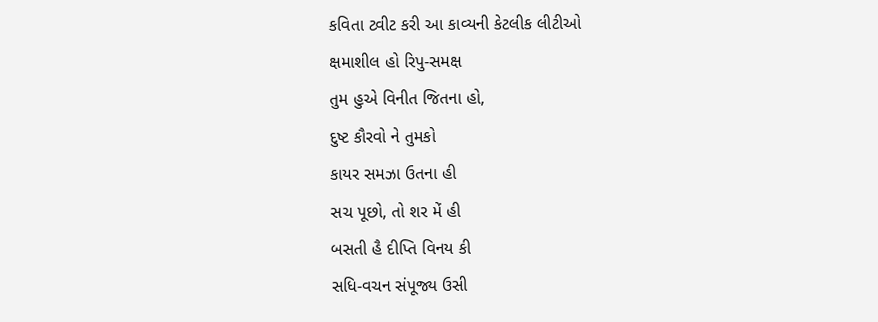કવિતા ટ્વીટ કરી આ કાવ્યની કેટલીક લીટીઓ
ક્ષમાશીલ હો રિપુ-સમક્ષ
તુમ હુએ વિનીત જિતના હો,
દુષ્ટ કૌરવો ને તુમકો
કાયર સમઝા ઉતના હી
સચ પૂછો, તો શર મેં હી
બસતી હૈ દીપ્તિ વિનય કી
સધિ-વચન સંપૂજ્ય ઉસી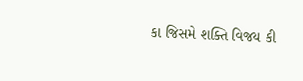કા જિસમે શક્તિ વિજય કી